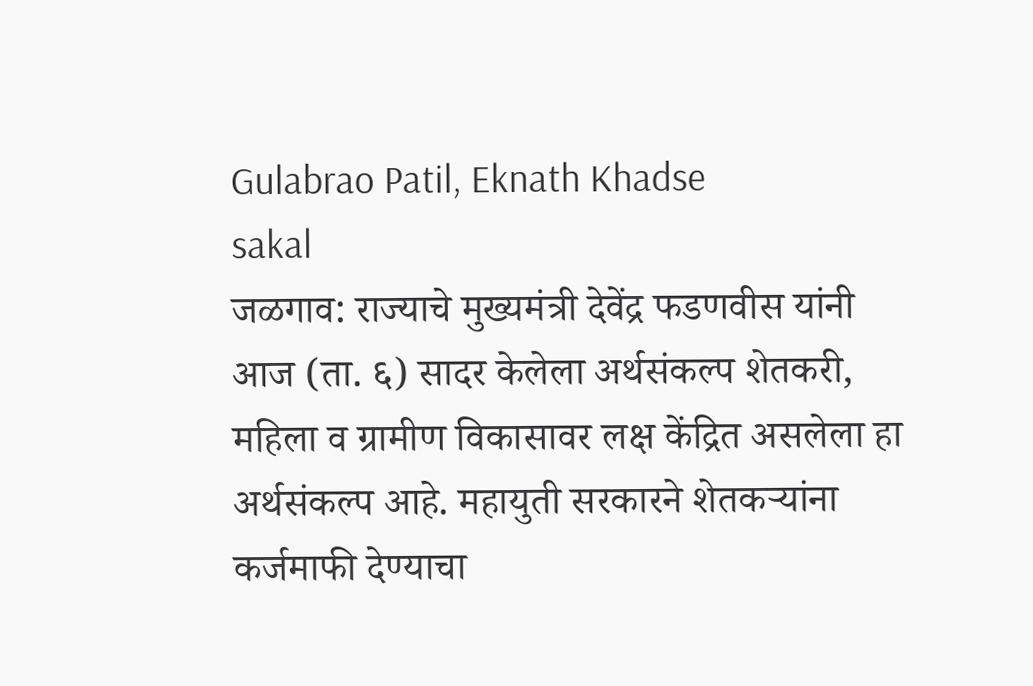Gulabrao Patil, Eknath Khadse
sakal
जळगाव: राज्याचे मुख्यमंत्री देवेंद्र फडणवीस यांनी आज (ता. ६) सादर केलेला अर्थसंकल्प शेतकरी, महिला व ग्रामीण विकासावर लक्ष केंद्रित असलेला हा अर्थसंकल्प आहे. महायुती सरकारने शेतकऱ्यांना कर्जमाफी देण्याचा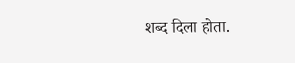शब्द दिला होता.